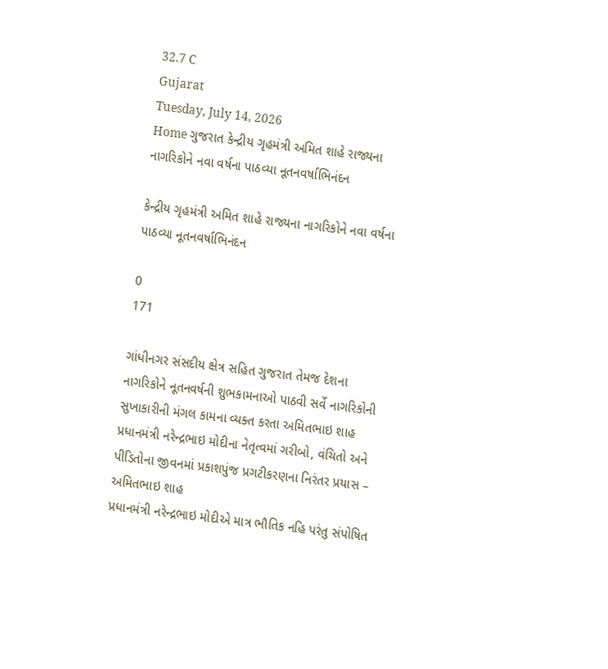32.7 C
Gujarat
Tuesday, July 14, 2026
Home ગુજરાત કેન્દ્રીય ગૃહમંત્રી અમિત શાહે રાજ્યના નાગરિકોને નવા વર્ષના પાઠવ્યા નૂતનવર્ષાભિનંદન

કેન્દ્રીય ગૃહમંત્રી અમિત શાહે રાજ્યના નાગરિકોને નવા વર્ષના પાઠવ્યા નૂતનવર્ષાભિનંદન

0
171

ગાંધીનગર સંસદીય ક્ષેત્ર સહિત ગુજરાત તેમજ દેશના નાગરિકોને નૂતનવર્ષની શુભકામનાઓ પાઠવી સર્વે નાગરિકોની સુખાકારીની મંગલ કામના વ્યક્ત કરતા અમિતભાઇ શાહ
પ્રધાનમંત્રી નરેન્દ્રભાઇ મોદીના નેતૃત્વમાં ગરીબો, વંચિતો અને પીડિતોના જીવનમાં પ્રકાશપુંજ પ્રગટીકરણના નિરંતર પ્રયાસ – અમિતભાઇ શાહ
પ્રધાનમંત્રી નરેન્દ્રભાઇ મોદીએ માત્ર ભૌતિક નહિ પરંતુ સંપોષિત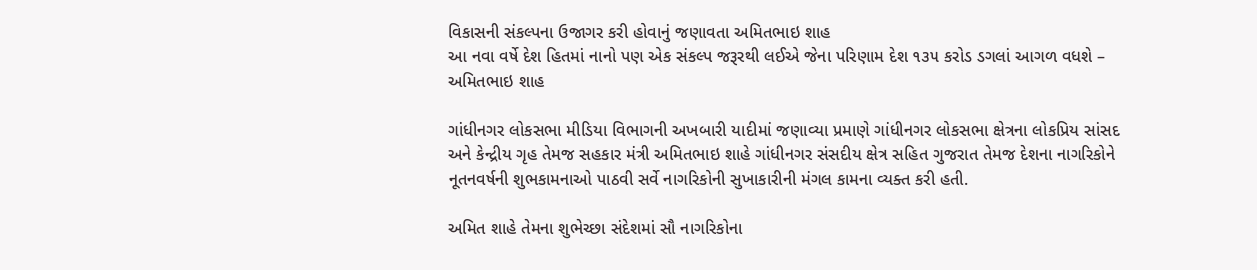વિકાસની સંકલ્પના ઉજાગર કરી હોવાનું જણાવતા અમિતભાઇ શાહ
આ નવા વર્ષે દેશ હિતમાં નાનો પણ એક સંકલ્પ જરૂરથી લઈએ જેના પરિણામ દેશ ૧૩૫ કરોડ ડગલાં આગળ વધશે – અમિતભાઇ શાહ

ગાંધીનગર લોકસભા મીડિયા વિભાગની અખબારી યાદીમાં જણાવ્યા પ્રમાણે ગાંધીનગર લોકસભા ક્ષેત્રના લોકપ્રિય સાંસદ અને કેન્દ્રીય ગૃહ તેમજ સહકાર મંત્રી અમિતભાઇ શાહે ગાંધીનગર સંસદીય ક્ષેત્ર સહિત ગુજરાત તેમજ દેશના નાગરિકોને નૂતનવર્ષની શુભકામનાઓ પાઠવી સર્વે નાગરિકોની સુખાકારીની મંગલ કામના વ્યક્ત કરી હતી.

અમિત શાહે તેમના શુભેચ્છા સંદેશમાં સૌ નાગરિકોના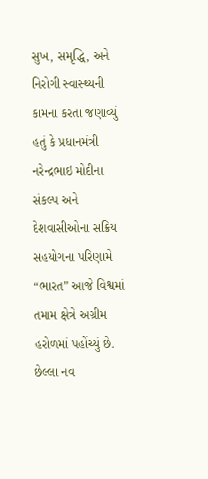સુખ, સમૃદ્ધિ, અને નિરોગી સ્વાસ્થ્યની કામના કરતા જણાવ્યું હતું કે પ્રધાનમંત્રી નરેન્દ્રભાઇ મોદીના સંકલ્પ અને દેશવાસીઓના સક્રિય સહયોગના પરિણામે “ભારત” આજે વિશ્વમાં તમામ ક્ષેત્રે અગ્રીમ હરોળમાં પહોંચ્યું છે. છેલ્લા નવ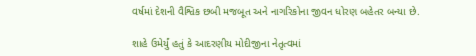વર્ષમાં દેશની વૈશ્વિક છબી મજબૂત અને નાગરિકોના જીવન ધોરણ બહેતર બન્યા છે.

શાહે ઉમેર્યું હતું કે આદરણીય મોદીજીના નેતૃત્વમાં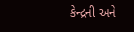કેન્દ્રની અને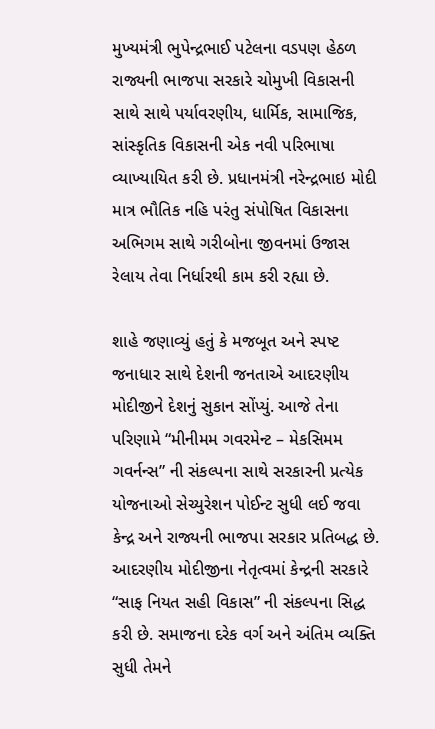મુખ્યમંત્રી ભુપેન્દ્રભાઈ પટેલના વડપણ હેઠળ રાજ્યની ભાજપા સરકારે ચોમુખી વિકાસની સાથે સાથે પર્યાવરણીય, ધાર્મિક, સામાજિક, સાંસ્કૃતિક વિકાસની એક નવી પરિભાષા વ્યાખ્યાયિત કરી છે. પ્રધાનમંત્રી નરેન્દ્રભાઇ મોદી માત્ર ભૌતિક નહિ પરંતુ સંપોષિત વિકાસના અભિગમ સાથે ગરીબોના જીવનમાં ઉજાસ રેલાય તેવા નિર્ધારથી કામ કરી રહ્યા છે.

શાહે જણાવ્યું હતું કે મજબૂત અને સ્પષ્ટ જનાધાર સાથે દેશની જનતાએ આદરણીય મોદીજીને દેશનું સુકાન સોંપ્યું. આજે તેના પરિણામે “મીનીમમ ગવરમેન્ટ – મેકસિમમ ગવર્નન્સ” ની સંકલ્પના સાથે સરકારની પ્રત્યેક યોજનાઓ સેચ્યુરેશન પોઈન્ટ સુધી લઈ જવા કેન્દ્ર અને રાજ્યની ભાજપા સરકાર પ્રતિબદ્ધ છે. આદરણીય મોદીજીના નેતૃત્વમાં કેન્દ્રની સરકારે “સાફ નિયત સહી વિકાસ” ની સંકલ્પના સિદ્ધ કરી છે. સમાજના દરેક વર્ગ અને અંતિમ વ્યક્તિ સુધી તેમને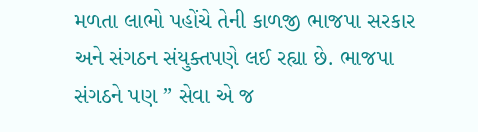મળતા લાભો પહોંચે તેની કાળજી ભાજપા સરકાર અને સંગઠન સંયુક્તપણે લઈ રહ્યા છે. ભાજપા સંગઠને પણ ” સેવા એ જ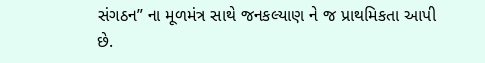સંગઠન” ના મૂળમંત્ર સાથે જનકલ્યાણ ને જ પ્રાથમિકતા આપી છે.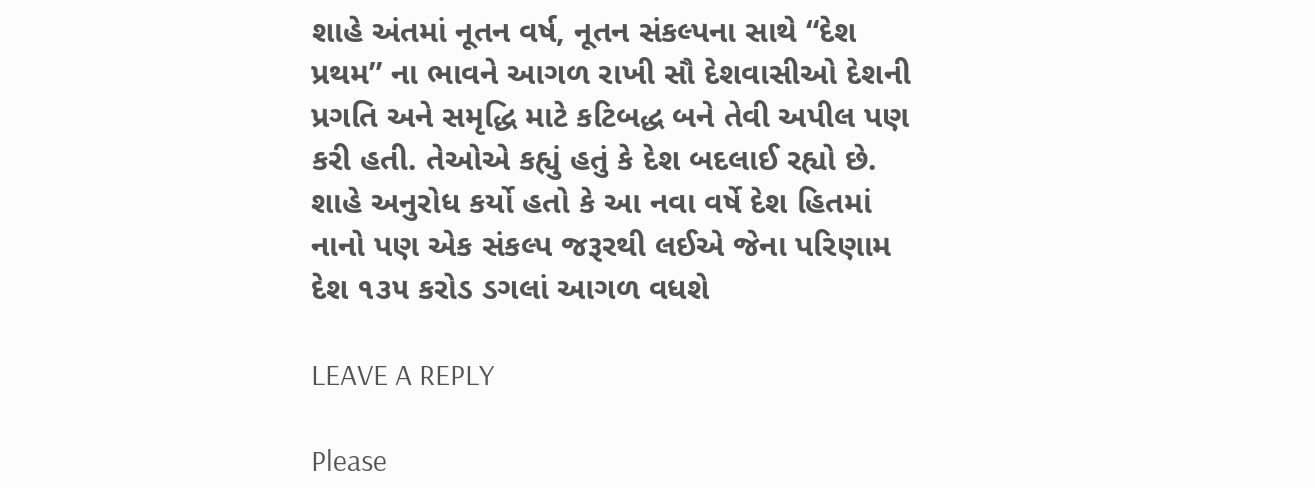શાહે અંતમાં નૂતન વર્ષ, નૂતન સંકલ્પના સાથે “દેશ પ્રથમ” ના ભાવને આગળ રાખી સૌ દેશવાસીઓ દેશની પ્રગતિ અને સમૃદ્ધિ માટે કટિબદ્ધ બને તેવી અપીલ પણ કરી હતી. તેઓએ કહ્યું હતું કે દેશ બદલાઈ રહ્યો છે. શાહે અનુરોધ કર્યો હતો કે આ નવા વર્ષે દેશ હિતમાં નાનો પણ એક સંકલ્પ જરૂરથી લઈએ જેના પરિણામ દેશ ૧૩૫ કરોડ ડગલાં આગળ વધશે

LEAVE A REPLY

Please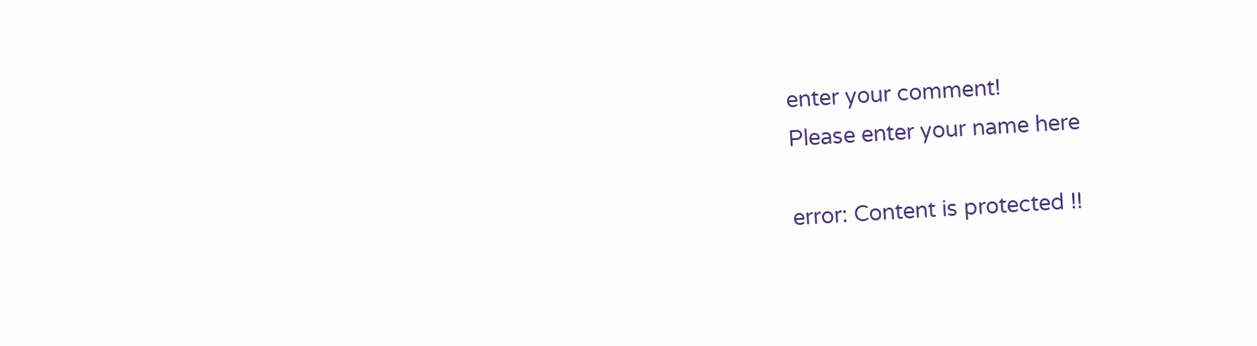enter your comment!
Please enter your name here

error: Content is protected !!